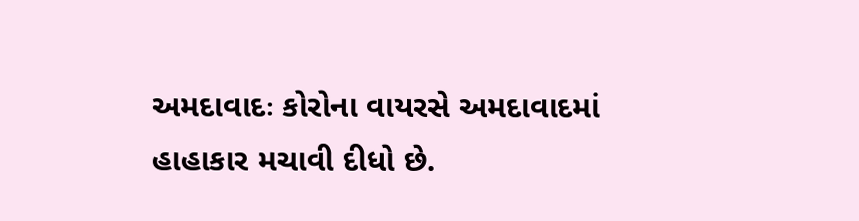અમદાવાદઃ કોરોના વાયરસે અમદાવાદમાં હાહાકાર મચાવી દીધો છે.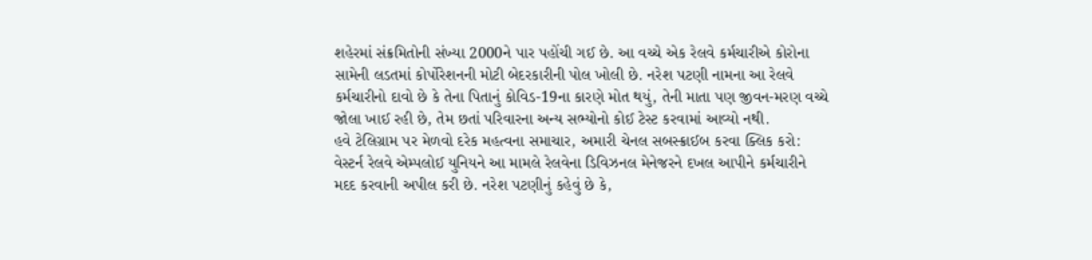શહેરમાં સંક્રમિતોની સંખ્યા 2000ને પાર પહોંચી ગઈ છે. આ વચ્ચે એક રેલવે કર્મચારીએ કોરોના સામેની લડતમાં કોર્પોરેશનની મોટી બેદરકારીની પોલ ખોલી છે. નરેશ પટણી નામના આ રેલવે કર્મચારીનો દાવો છે કે તેના પિતાનું કોવિડ-19ના કારણે મોત થયું, તેની માતા પણ જીવન-મરણ વચ્ચે જોલા ખાઈ રહી છે, તેમ છતાં પરિવારના અન્ય સભ્યોનો કોઈ ટેસ્ટ કરવામાં આવ્યો નથી.
હવે ટેલિગ્રામ પર મેળવો દરેક મહત્વના સમાચાર, અમારી ચેનલ સબસ્ક્રાઈબ કરવા ક્લિક કરો:
વેસ્ટર્ન રેલવે એમ્પલોઈ યુનિયને આ મામલે રેલવેના ડિવિઝનલ મેનેજરને દખલ આપીને કર્મચારીને મદદ કરવાની અપીલ કરી છે. નરેશ પટણીનું કહેવું છે કે,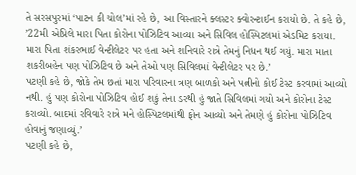તે સરસપુરમાં ‘પાટન કી ચોલ’માં રહે છે, આ વિસ્તારને ક્લસ્ટર ક્વોરન્ટાઈન કરાયો છે. તે કહે છે, ’22મી એપ્રિલે મારા પિતા કોરોના પોઝિટિવ આવ્યા અને સિવિલ હોસ્પિટલમાં એડમિટ કરાયા. મારા પિતા શંકરભાઈ વેન્ટીલેટર પર હતા અને શનિવારે રાત્રે તેમનું નિધન થઈ ગયું. મારા માતા શકરીબહેન પણ પોઝિટિવ છે અને તેઓ પણ સિવિલમાં વેન્ટીલેટર પર છે.’
પટણી કહે છે, જોકે તેમ છતાં મારા પરિવારના ત્રણ બાળકો અને પત્નીનો કોઈ ટેસ્ટ કરવામાં આવ્યો નથી. હું પણ કોરોના પોઝિટિવ હોઈ શકું તેના ડરથી હું જાતે સિવિલમાં ગયો અને કોરોના ટેસ્ટ કરાવ્યો. બાદમાં રવિવારે રાત્રે મને હોસ્પિટલમાંથી ફોન આવ્યો અને તેમણે હું કોરોના પોઝિટિવ હોવાનું જણાવ્યું.’
પટણી કહે છે,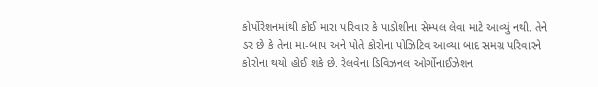કોર્પોરેશનમાંથી કોઈ મારા પરિવાર કે પાડોશીના સેમ્પલ લેવા માટે આવ્યું નથી. તેને ડર છે કે તેના મા-બાપ અને પોતે કોરોના પોઝિટિવ આવ્યા બાદ સમગ્ર પરિવારને કોરોના થયો હોઈ શકે છે. રેલવેના ડિવિઝનલ ઓર્ગોનાઈઝેશન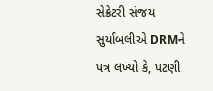સેક્રેટરી સંજય સુર્યાબલીએ DRMને પત્ર લખ્યો કે, પટણી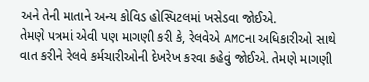અને તેની માતાને અન્ય કોવિડ હોસ્પિટલમાં ખસેડવા જોઈએ.
તેમણે પત્રમાં એવી પણ માગણી કરી કે, રેલવેએ AMCના અધિકારીઓ સાથે વાત કરીને રેલવે કર્મચારીઓની દેખરેખ કરવા કહેવું જોઈએ. તેમણે માગણી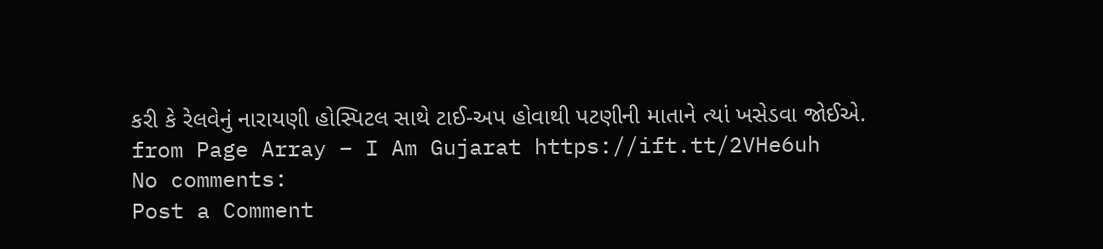કરી કે રેલવેનું નારાયણી હોસ્પિટલ સાથે ટાઈ-અપ હોવાથી પટણીની માતાને ત્યાં ખસેડવા જોઈએ.
from Page Array – I Am Gujarat https://ift.tt/2VHe6uh
No comments:
Post a Comment